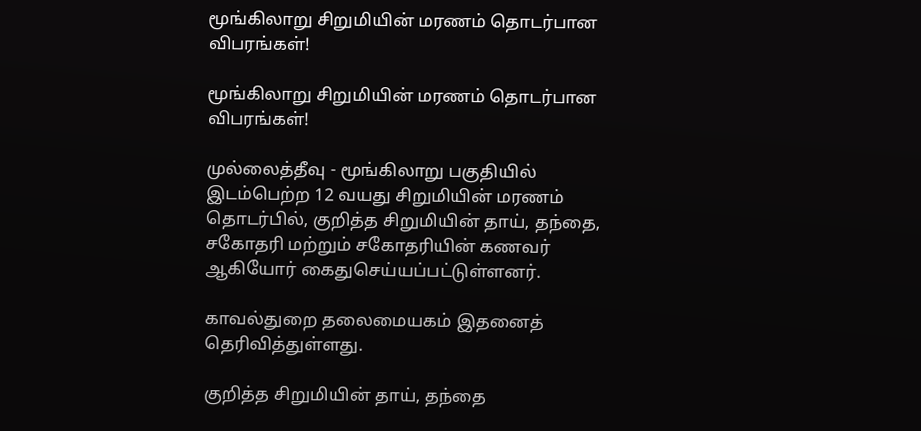மூங்கிலாறு சிறுமியின் மரணம் தொடர்பான விபரங்கள்!

மூங்கிலாறு சிறுமியின் மரணம் தொடர்பான விபரங்கள்!

முல்லைத்தீவு - மூங்கிலாறு பகுதியில் இடம்பெற்ற 12 வயது சிறுமியின் மரணம் தொடர்பில், குறித்த சிறுமியின் தாய், தந்தை, சகோதரி மற்றும் சகோதரியின் கணவர் ஆகியோர் கைதுசெய்யப்பட்டுள்ளனர்.

காவல்துறை தலைமையகம் இதனைத் தெரிவித்துள்ளது.

குறித்த சிறுமியின் தாய், தந்தை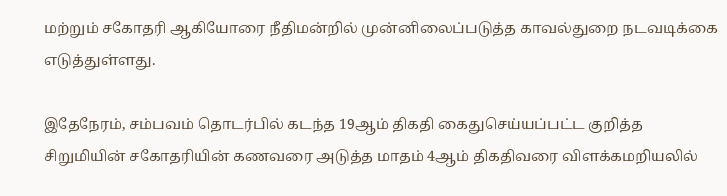மற்றும் சகோதரி ஆகியோரை நீதிமன்றில் முன்னிலைப்படுத்த காவல்துறை நடவடிக்கை எடுத்துள்ளது.

இதேநேரம், சம்பவம் தொடர்பில் கடந்த 19ஆம் திகதி கைதுசெய்யப்பட்ட குறித்த சிறுமியின் சகோதரியின் கணவரை அடுத்த மாதம் 4ஆம் திகதிவரை விளக்கமறியலில்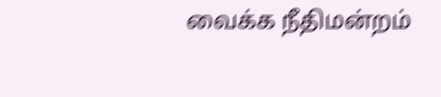வைக்க நீதிமன்றம்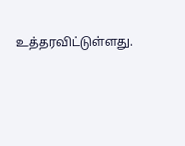உத்தரவிட்டுள்ளது.